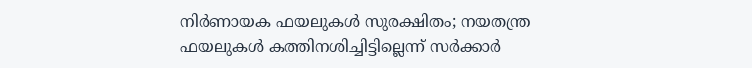നിര്‍ണായക ഫയലുകള്‍ സുരക്ഷിതം; നയതന്ത്ര ഫയലുകള്‍ കത്തിനശിച്ചിട്ടില്ലെന്ന് സര്‍ക്കാര്‍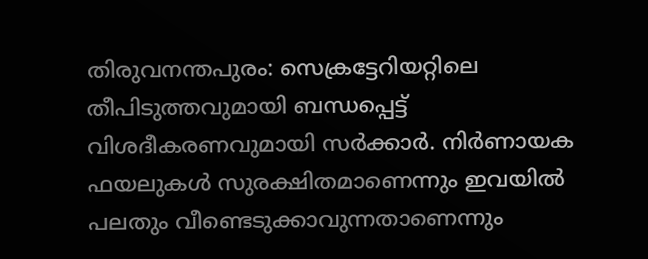തിരുവനന്തപുരം: സെക്രട്ടേറിയറ്റിലെ തീപിടുത്തവുമായി ബന്ധപ്പെട്ട് വിശദീകരണവുമായി സര്‍ക്കാര്‍. നിര്‍ണായക ഫയലുകള്‍ സുരക്ഷിതമാണെന്നും ഇവയില്‍ പലതും വീണ്ടെടുക്കാവുന്നതാണെന്നും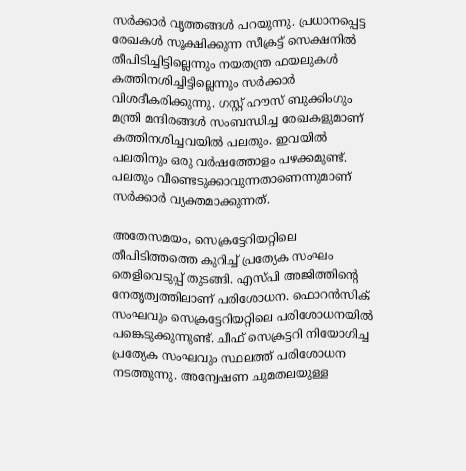സര്‍ക്കാര്‍ വൃത്തങ്ങള്‍ പറയുന്നു. പ്രധാനപ്പെട്ട രേഖകള്‍ സൂക്ഷിക്കുന്ന സീക്രട്ട് സെക്ഷനില്‍ തീപിടിച്ചിട്ടില്ലെന്നും നയതന്ത്ര ഫയലുകള്‍ കത്തിനശിച്ചിട്ടില്ലെന്നും സര്‍ക്കാര്‍ വിശദീകരിക്കുന്നു. ഗസ്റ്റ് ഹൗസ് ബുക്കിംഗും മന്ത്രി മന്ദിരങ്ങള്‍ സംബന്ധിച്ച രേഖകളുമാണ് കത്തിനശിച്ചവയില്‍ പലതും. ഇവയില്‍ പലതിനും ഒരു വര്‍ഷത്തോളം പഴക്കമുണ്ട്. പലതും വീണ്ടെടുക്കാവുന്നതാണെന്നുമാണ് സര്‍ക്കാര്‍ വ്യക്തമാക്കുന്നത്.

അതേസമയം, സെക്രട്ടേറിയറ്റിലെ തീപിടിത്തത്തെ കുറിച്ച് പ്രത്യേക സംഘം തെളിവെടുപ്പ് തുടങ്ങി. എസ്പി അജിത്തിന്റെ നേതൃത്വത്തിലാണ് പരിശോധന. ഫൊറന്‍സിക് സംഘവും സെക്രട്ടേറിയറ്റിലെ പരിശോധനയില്‍ പങ്കെടുക്കുന്നുണ്ട്. ചീഫ് സെക്രട്ടറി നിയോഗിച്ച പ്രത്യേക സംഘവും സ്ഥലത്ത് പരിശോധന നടത്തുന്നു. അന്വേഷണ ചുമതലയുള്ള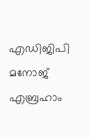എഡിജിപി മനോജ് എബ്രഹാം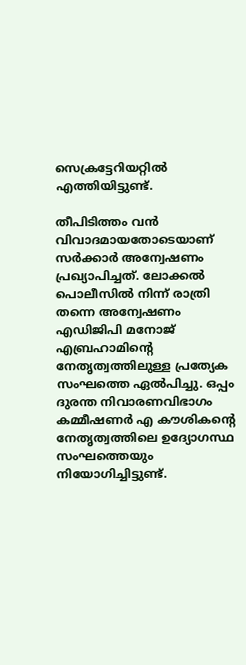സെക്രട്ടേറിയറ്റില്‍ എത്തിയിട്ടുണ്ട്.

തീപിടിത്തം വന്‍ വിവാദമായതോടെയാണ് സര്‍ക്കാര്‍ അന്വേഷണം പ്രഖ്യാപിച്ചത്. ലോക്കല്‍ പൊലീസില്‍ നിന്ന് രാത്രി തന്നെ അന്വേഷണം എഡിജിപി മനോജ് എബ്രഹാമിന്റെ നേതൃത്വത്തിലുള്ള പ്രത്യേക സംഘത്തെ ഏല്‍പിച്ചു. ഒപ്പം ദുരന്ത നിവാരണവിഭാഗം കമ്മീഷണര്‍ എ കൗശികന്റെ നേതൃത്വത്തിലെ ഉദ്യോഗസ്ഥ സംഘത്തെയും നിയോഗിച്ചിട്ടുണ്ട്.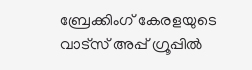ബ്രേക്കിംഗ് കേരളയുടെ വാട്സ് അപ്പ് ഗ്രൂപ്പിൽ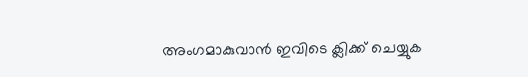അംഗമാകുവാൻ ഇവിടെ ക്ലിക്ക് ചെയ്യുക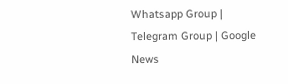Whatsapp Group | Telegram Group | Google News